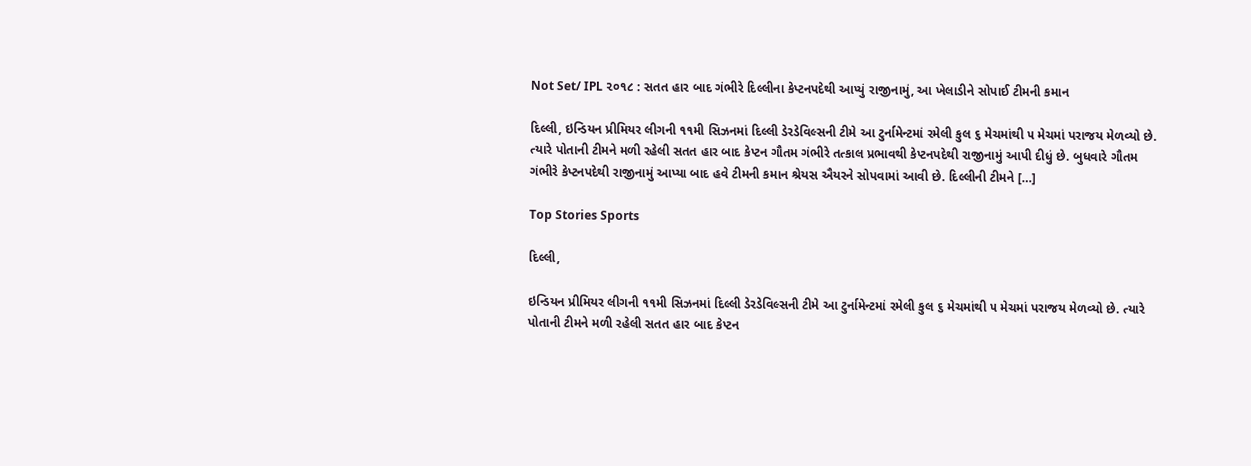Not Set/ IPL ૨૦૧૮ : સતત હાર બાદ ગંભીરે દિલ્લીના કેપ્ટનપદેથી આપ્યું રાજીનામું, આ ખેલાડીને સોપાઈ ટીમની કમાન

દિલ્લી, ઇન્ડિયન પ્રીમિયર લીગની ૧૧મી સિઝનમાં દિલ્લી ડેરડેવિલ્સની ટીમે આ ટુર્નામેન્ટમાં રમેલી કુલ ૬ મેચમાંથી ૫ મેચમાં પરાજય મેળવ્યો છે. ત્યારે પોતાની ટીમને મળી રહેલી સતત હાર બાદ કેપ્ટન ગૌતમ ગંભીરે તત્કાલ પ્રભાવથી કેપ્ટનપદેથી રાજીનામું આપી દીધું છે. બુધવારે ગૌતમ ગંભીરે કેપ્ટનપદેથી રાજીનામું આપ્યા બાદ હવે ટીમની કમાન શ્રેયસ ઐયરને સોપવામાં આવી છે. દિલ્લીની ટીમને […]

Top Stories Sports

દિલ્લી,

ઇન્ડિયન પ્રીમિયર લીગની ૧૧મી સિઝનમાં દિલ્લી ડેરડેવિલ્સની ટીમે આ ટુર્નામેન્ટમાં રમેલી કુલ ૬ મેચમાંથી ૫ મેચમાં પરાજય મેળવ્યો છે. ત્યારે પોતાની ટીમને મળી રહેલી સતત હાર બાદ કેપ્ટન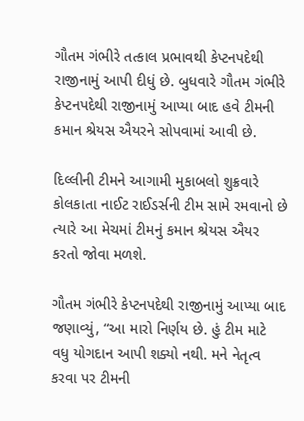ગૌતમ ગંભીરે તત્કાલ પ્રભાવથી કેપ્ટનપદેથી રાજીનામું આપી દીધું છે. બુધવારે ગૌતમ ગંભીરે કેપ્ટનપદેથી રાજીનામું આપ્યા બાદ હવે ટીમની કમાન શ્રેયસ ઐયરને સોપવામાં આવી છે.

દિલ્લીની ટીમને આગામી મુકાબલો શુક્રવારે કોલકાતા નાઈટ રાઈડર્સની ટીમ સામે રમવાનો છે ત્યારે આ મેચમાં ટીમનું કમાન શ્રેયસ ઐયર કરતો જોવા મળશે.

ગૌતમ ગંભીરે કેપ્ટનપદેથી રાજીનામું આપ્યા બાદ જણાવ્યું, “આ મારો નિર્ણય છે. હું ટીમ માટે વધુ યોગદાન આપી શક્યો નથી. મને નેતૃત્વ કરવા પર ટીમની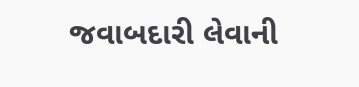જવાબદારી લેવાની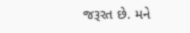જરૂરત છે. મને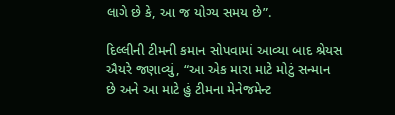લાગે છે કે, આ જ યોગ્ય સમય છે”.

દિલ્લીની ટીમની કમાન સોપવામાં આવ્યા બાદ શ્રેયસ ઐયરે જણાવ્યું, “આ એક મારા માટે મોટું સન્માન છે અને આ માટે હું ટીમના મેનેજમેન્ટ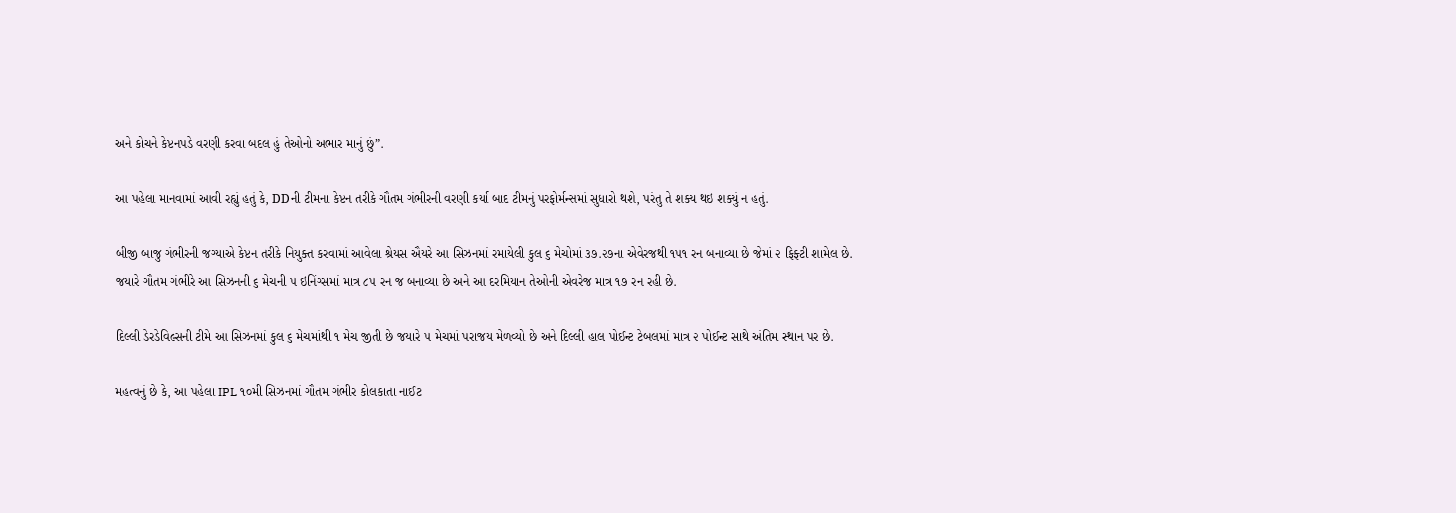અને કોચને કેપ્ટનપડે વરણી કરવા બદલ હું તેઓનો અભાર માનું છું”.

આ પહેલા માનવામાં આવી રહ્યું હતું કે, DDની ટીમના કેપ્ટન તરીકે ગૌતમ ગંભીરની વરણી કર્યા બાદ ટીમનું પરફોર્મન્સમાં સુધારો થશે, પરંતુ તે શક્ય થઇ શક્યું ન હતું.

બીજી બાજુ ગંભીરની જગ્યાએ કેપ્ટન તરીકે નિયુક્ત કરવામાં આવેલા શ્રેયસ ઐયરે આ સિઝનમાં રમાયેલી કુલ ૬ મેચોમાં ૩૭.૨૭ના એવેરજથી ૧૫૧ રન બનાવ્યા છે જેમાં ૨ ફિફ્ટી શામેલ છે. જયારે ગૌતમ ગંભીરે આ સિઝનની ૬ મેચની ૫ ઇનિંગ્સમાં માત્ર ૮૫ રન જ બનાવ્યા છે અને આ દરમિયાન તેઓની એવરેજ માત્ર ૧૭ રન રહી છે.

દિલ્લી ડેરડેવિલ્સની ટીમે આ સિઝનમાં કુલ ૬ મેચમાંથી ૧ મેચ જીતી છે જયારે ૫ મેચમાં પરાજય મેળવ્યો છે અને દિલ્લી હાલ પોઈન્ટ ટેબલમાં માત્ર ૨ પોઈન્ટ સાથે અંતિમ સ્થાન પર છે.

મહત્વનું છે કે, આ પહેલા IPL ૧૦મી સિઝનમાં ગૌતમ ગંભીર કોલકાતા નાઈટ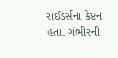રાઈડર્સના કેપ્ટન હતા. ગંભીરની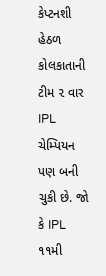કેપ્ટનશી હેઠળ કોલકાતાની ટીમ ૨ વાર IPL ચેમ્પિયન પણ બની ચુકી છે. જો કે IPL ૧૧મી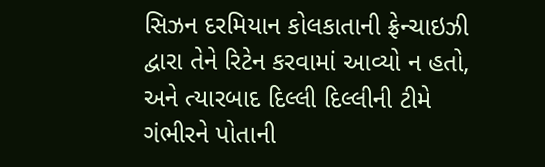સિઝન દરમિયાન કોલકાતાની ફ્રેન્ચાઇઝી દ્વારા તેને રિટેન કરવામાં આવ્યો ન હતો, અને ત્યારબાદ દિલ્લી દિલ્લીની ટીમે ગંભીરને પોતાની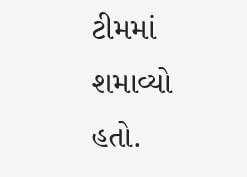ટીમમાં શમાવ્યો હતો.